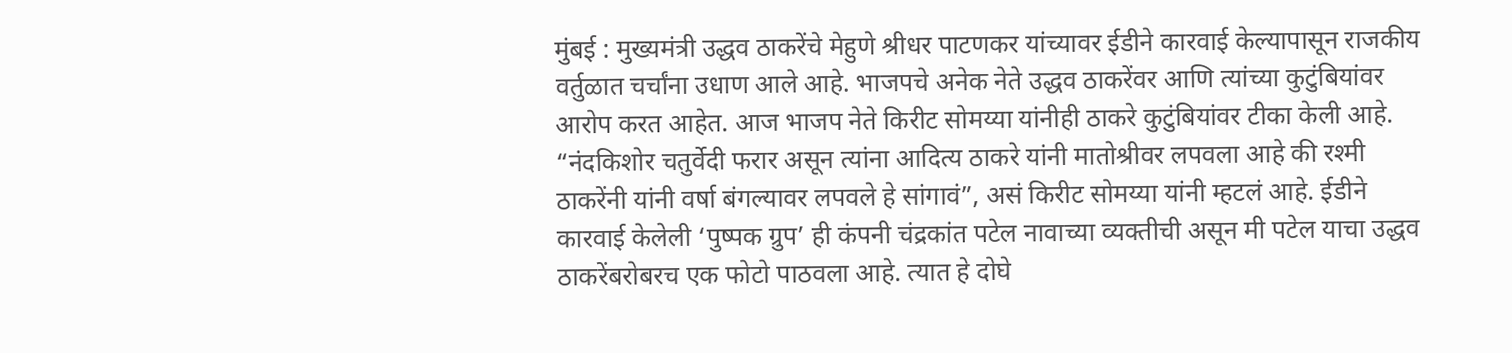मुंबई : मुख्यमंत्री उद्धव ठाकरेंचे मेहुणे श्रीधर पाटणकर यांच्यावर ईडीने कारवाई केल्यापासून राजकीय वर्तुळात चर्चांना उधाण आले आहे. भाजपचे अनेक नेते उद्धव ठाकरेंवर आणि त्यांच्या कुटुंबियांवर आरोप करत आहेत. आज भाजप नेते किरीट सोमय्या यांनीही ठाकरे कुटुंबियांवर टीका केली आहे.
“नंदकिशोर चतुर्वेदी फरार असून त्यांना आदित्य ठाकरे यांनी मातोश्रीवर लपवला आहे की रश्मी ठाकरेंनी यांनी वर्षा बंगल्यावर लपवले हे सांगावं”, असं किरीट सोमय्या यांनी म्हटलं आहे. ईडीने कारवाई केलेली ‘पुष्पक ग्रुप’ ही कंपनी चंद्रकांत पटेल नावाच्या व्यक्तीची असून मी पटेल याचा उद्धव ठाकरेंबरोबरच एक फोटो पाठवला आहे. त्यात हे दोघे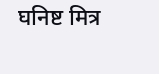घनिष्ट मित्र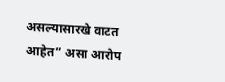असल्यासारखे वाटत आहेत” असा आरोप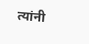त्यांनी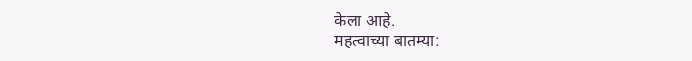केला आहे.
महत्वाच्या बातम्या: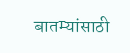बातम्यांसाठी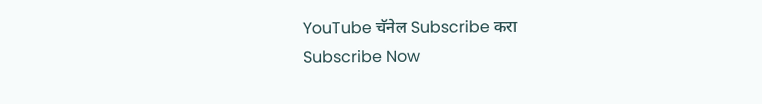YouTube चॅनेल Subscribe करा
Subscribe Now